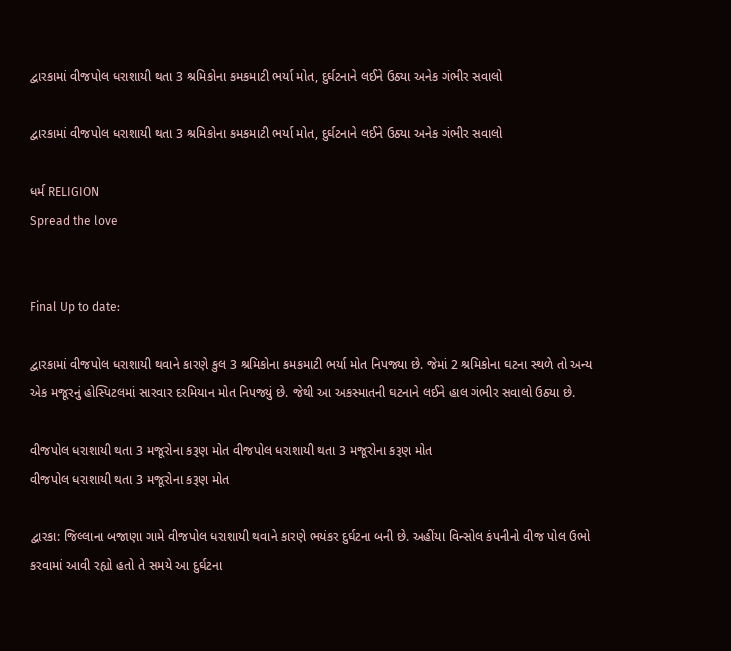દ્વારકામાં વીજપોલ ધરાશાયી થતા 3 શ્રમિકોના કમકમાટી ભર્યા મોત, દુર્ઘટનાને લઈને ઉઠ્યા અનેક ગંભીર સવાલો

દ્વારકામાં વીજપોલ ધરાશાયી થતા 3 શ્રમિકોના કમકમાટી ભર્યા મોત, દુર્ઘટનાને લઈને ઉઠ્યા અનેક ગંભીર સવાલો

ધર્મ RELIGION
Spread the love


Final Up to date:

દ્વારકામાં વીજપોલ ધરાશાયી થવાને કારણે કુલ 3 શ્રમિકોના કમકમાટી ભર્યા મોત નિપજ્યા છે. જેમાં 2 શ્રમિકોના ઘટના સ્થળે તો અન્ય એક મજૂરનું હોસ્પિટલમાં સારવાર દરમિયાન મોત નિપજ્યું છે. જેથી આ અકસ્માતની ઘટનાને લઈને હાલ ગંભીર સવાલો ઉઠ્યા છે.

વીજપોલ ધરાશાયી થતા 3 મજૂરોના કરૂણ મોત વીજપોલ ધરાશાયી થતા 3 મજૂરોના કરૂણ મોત
વીજપોલ ધરાશાયી થતા 3 મજૂરોના કરૂણ મોત

દ્વારકા: જિલ્લાના બજાણા ગામે વીજપોલ ધરાશાયી થવાને કારણે ભયંકર દુર્ઘટના બની છે. અહીંયા વિન્સોલ કંપનીનો વીજ પોલ ઉભો કરવામાં આવી રહ્યો હતો તે સમયે આ દુર્ઘટના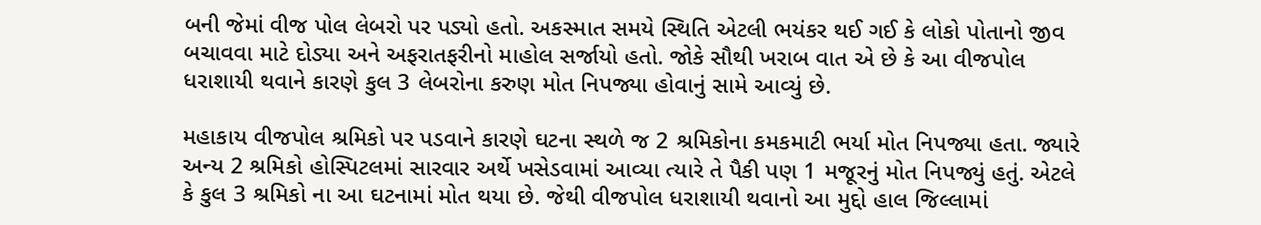બની જેમાં વીજ પોલ લેબરો પર પડ્યો હતો. અકસ્માત સમયે સ્થિતિ એટલી ભયંકર થઈ ગઈ કે લોકો પોતાનો જીવ બચાવવા માટે દોડ્યા અને અફરાતફરીનો માહોલ સર્જાયો હતો. જોકે સૌથી ખરાબ વાત એ છે કે આ વીજપોલ ધરાશાયી થવાને કારણે કુલ 3 લેબરોના કરુણ મોત નિપજ્યા હોવાનું સામે આવ્યું છે.

મહાકાય વીજપોલ શ્રમિકો પર પડવાને કારણે ઘટના સ્થળે જ 2 શ્રમિકોના કમકમાટી ભર્યા મોત નિપજ્યા હતા. જ્યારે અન્ય 2 શ્રમિકો હોસ્પિટલમાં સારવાર અર્થે ખસેડવામાં આવ્યા ત્યારે તે પૈકી પણ 1 મજૂરનું મોત નિપજ્યું હતું. એટલે કે કુલ 3 શ્રમિકો ના આ ઘટનામાં મોત થયા છે. જેથી વીજપોલ ધરાશાયી થવાનો આ મુદ્દો હાલ જિલ્લામાં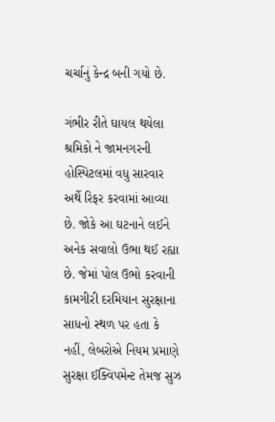ચર્ચાનું કેન્દ્ર બની ગયો છે.

ગંભીર રીતે ઘાયલ થયેલા શ્રમિકો ને જામનગરની હોસ્પિટલમાં વધુ સારવાર અર્થે રિફર કરવામાં આવ્યા છે. જોકે આ ઘટનાને લઈને અનેક સવાલો ઉભા થઈ રહ્યા છે. જેમાં પોલ ઉભો કરવાની કામગીરી દરમિયાન સુરક્ષાના સાધનો સ્થળ પર હતા કે નહીં, લેબરોએ નિયમ પ્રમાણે સુરક્ષા ઈક્વિપમેન્ટ તેમજ સુઝ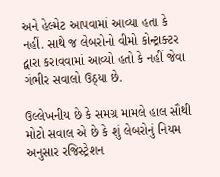અને હેલ્મેટ આપવામાં આવ્યા હતા કે નહીં. સાથે જ લેબરોનો વીમો કોન્ટ્રાક્ટર દ્વારા કરાવવામાં આવ્યો હતો કે નહીં જેવા ગંભીર સવાલો ઉઠ્યા છે.

ઉલ્લેખનીય છે કે સમગ્ર મામલે હાલ સૌથી મોટો સવાલ એ છે કે શું લેબરોનું નિયમ અનુસાર રજિસ્ટ્રેશન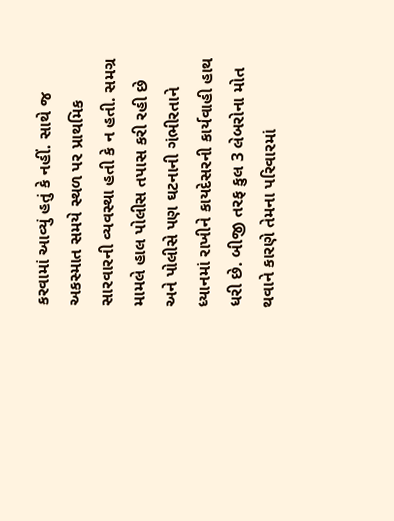કરવામાં આવ્યું હતું કે નહીં. સાથે જ અકસ્માત સમયે સ્થળ પર પ્રાથમિક સારવારની વ્યવસ્થા હતી કે ન હતી. સમગ્ર મામલે હાલ પોલીસ તપાસ કરી રહી છે અને પોલીસે પણ ઘટનાની ગંભીરતાને ધ્યાનમાં રાખીને કાયદેસરની કાર્યવાહી હાથ ધરી છે. બીજી તરફ કુલ 3 લેબરોના મોત થવાને કારણે તેમના પરિવારમાં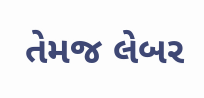તેમજ લેબર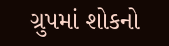ગ્રુપમાં શોકનો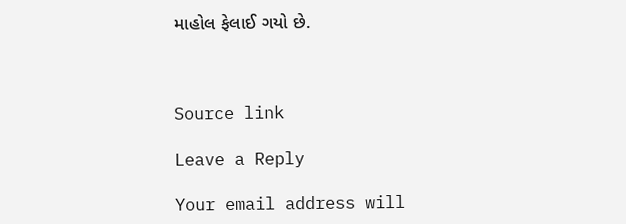માહોલ ફેલાઈ ગયો છે.



Source link

Leave a Reply

Your email address will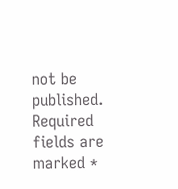not be published. Required fields are marked *